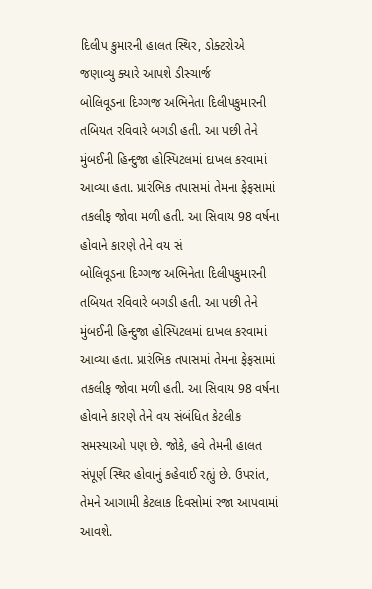દિલીપ કુમારની હાલત સ્થિર, ડોક્ટરોએ જણાવ્યુ ક્યારે આપશે ડીસ્ચાર્જ
બોલિવૂડના દિગ્ગજ અભિનેતા દિલીપકુમારની તબિયત રવિવારે બગડી હતી. આ પછી તેને મુંબઈની હિન્દુજા હોસ્પિટલમાં દાખલ કરવામાં આવ્યા હતા. પ્રારંભિક તપાસમાં તેમના ફેફસામાં તકલીફ જોવા મળી હતી. આ સિવાય 98 વર્ષના હોવાને કારણે તેને વય સં
બોલિવૂડના દિગ્ગજ અભિનેતા દિલીપકુમારની તબિયત રવિવારે બગડી હતી. આ પછી તેને મુંબઈની હિન્દુજા હોસ્પિટલમાં દાખલ કરવામાં આવ્યા હતા. પ્રારંભિક તપાસમાં તેમના ફેફસામાં તકલીફ જોવા મળી હતી. આ સિવાય 98 વર્ષના હોવાને કારણે તેને વય સંબંધિત કેટલીક સમસ્યાઓ પણ છે. જોકે, હવે તેમની હાલત સંપૂર્ણ સ્થિર હોવાનું કહેવાઈ રહ્યું છે. ઉપરાંત, તેમને આગામી કેટલાક દિવસોમાં રજા આપવામાં આવશે.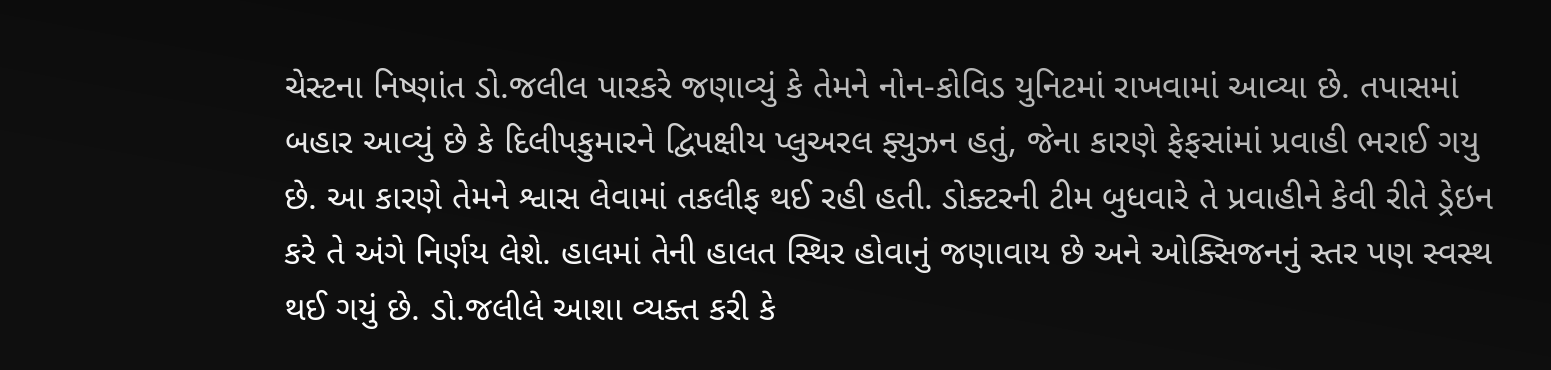ચેસ્ટના નિષ્ણાંત ડો.જલીલ પારકરે જણાવ્યું કે તેમને નોન-કોવિડ યુનિટમાં રાખવામાં આવ્યા છે. તપાસમાં બહાર આવ્યું છે કે દિલીપકુમારને દ્વિપક્ષીય પ્લુઅરલ ફ્યુઝન હતું, જેના કારણે ફેફસાંમાં પ્રવાહી ભરાઈ ગયુ છે. આ કારણે તેમને શ્વાસ લેવામાં તકલીફ થઈ રહી હતી. ડોક્ટરની ટીમ બુધવારે તે પ્રવાહીને કેવી રીતે ડ્રેઇન કરે તે અંગે નિર્ણય લેશે. હાલમાં તેની હાલત સ્થિર હોવાનું જણાવાય છે અને ઓક્સિજનનું સ્તર પણ સ્વસ્થ થઈ ગયું છે. ડો.જલીલે આશા વ્યક્ત કરી કે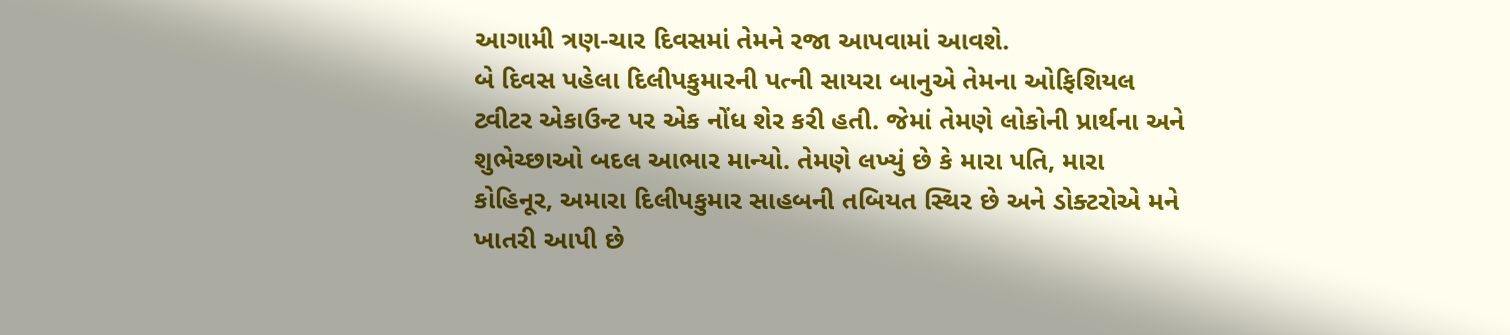આગામી ત્રણ-ચાર દિવસમાં તેમને રજા આપવામાં આવશે.
બે દિવસ પહેલા દિલીપકુમારની પત્ની સાયરા બાનુએ તેમના ઓફિશિયલ ટ્વીટર એકાઉન્ટ પર એક નોંધ શેર કરી હતી. જેમાં તેમણે લોકોની પ્રાર્થના અને શુભેચ્છાઓ બદલ આભાર માન્યો. તેમણે લખ્યું છે કે મારા પતિ, મારા કોહિનૂર, અમારા દિલીપકુમાર સાહબની તબિયત સ્થિર છે અને ડોક્ટરોએ મને ખાતરી આપી છે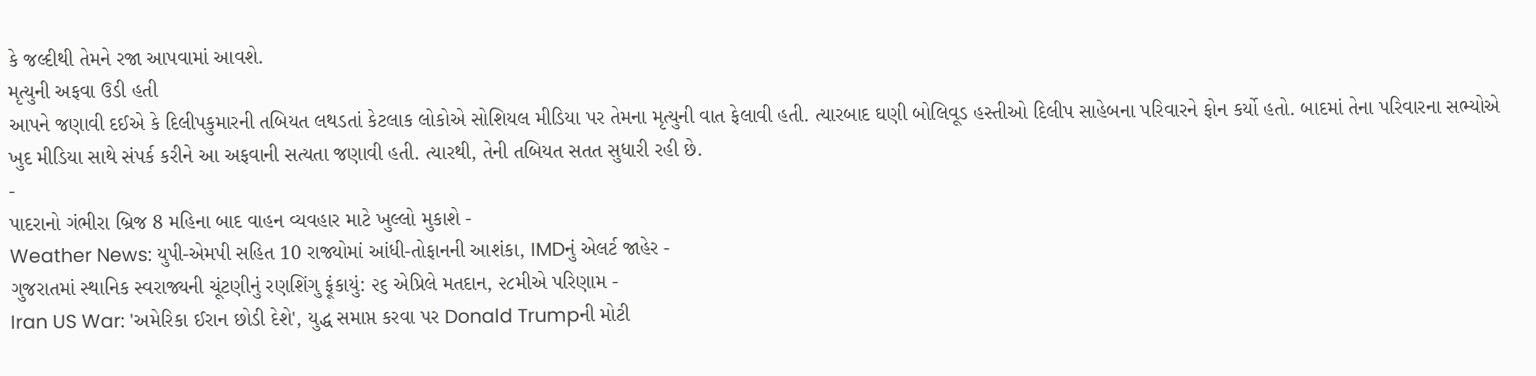કે જલ્દીથી તેમને રજા આપવામાં આવશે.
મૃત્યુની અફવા ઉડી હતી
આપને જણાવી દઈએ કે દિલીપકુમારની તબિયત લથડતાં કેટલાક લોકોએ સોશિયલ મીડિયા પર તેમના મૃત્યુની વાત ફેલાવી હતી. ત્યારબાદ ઘણી બોલિવૂડ હસ્તીઓ દિલીપ સાહેબના પરિવારને ફોન કર્યો હતો. બાદમાં તેના પરિવારના સભ્યોએ ખુદ મીડિયા સાથે સંપર્ક કરીને આ અફવાની સત્યતા જણાવી હતી. ત્યારથી, તેની તબિયત સતત સુધારી રહી છે.
-
પાદરાનો ગંભીરા બ્રિજ 8 મહિના બાદ વાહન વ્યવહાર માટે ખુલ્લો મુકાશે -
Weather News: યુપી-એમપી સહિત 10 રાજ્યોમાં આંધી-તોફાનની આશંકા, IMDનું એલર્ટ જાહેર -
ગુજરાતમાં સ્થાનિક સ્વરાજ્યની ચૂંટણીનું રણશિંગુ ફૂંકાયું: ૨૬ એપ્રિલે મતદાન, ૨૮મીએ પરિણામ -
Iran US War: 'અમેરિકા ઈરાન છોડી દેશે', યુદ્ધ સમાપ્ત કરવા પર Donald Trumpની મોટી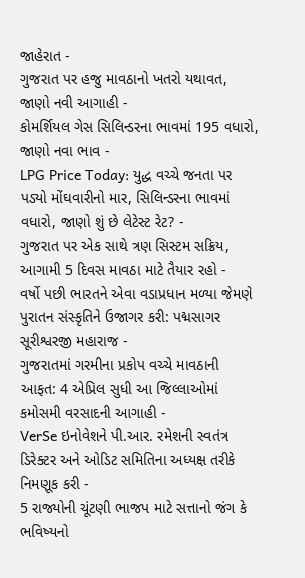જાહેરાત -
ગુજરાત પર હજુ માવઠાનો ખતરો યથાવત, જાણો નવી આગાહી -
કોમર્શિયલ ગેસ સિલિન્ડરના ભાવમાં 195 વધારો, જાણો નવા ભાવ -
LPG Price Today: યુદ્ધ વચ્ચે જનતા પર પડ્યો મોંઘવારીનો માર, સિલિન્ડરના ભાવમાં વધારો, જાણો શું છે લેટેસ્ટ રેટ? -
ગુજરાત પર એક સાથે ત્રણ સિસ્ટમ સક્રિય, આગામી 5 દિવસ માવઠા માટે તૈયાર રહો -
વર્ષો પછી ભારતને એવા વડાપ્રધાન મળ્યા જેમણે પુરાતન સંસ્કૃતિને ઉજાગર કરી: પદ્મસાગર સૂરીશ્વરજી મહારાજ -
ગુજરાતમાં ગરમીના પ્રકોપ વચ્ચે માવઠાની આફત: 4 એપ્રિલ સુધી આ જિલ્લાઓમાં કમોસમી વરસાદની આગાહી -
VerSe ઇનોવેશને પી.આર. રમેશની સ્વતંત્ર ડિરેક્ટર અને ઓડિટ સમિતિના અધ્યક્ષ તરીકે નિમણૂક કરી -
5 રાજ્યોની ચૂંટણી ભાજપ માટે સત્તાનો જંગ કે ભવિષ્યનો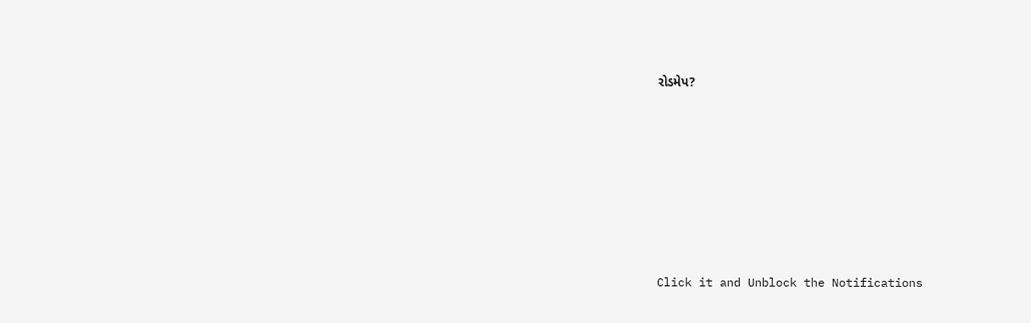રોડમેપ?









Click it and Unblock the Notifications